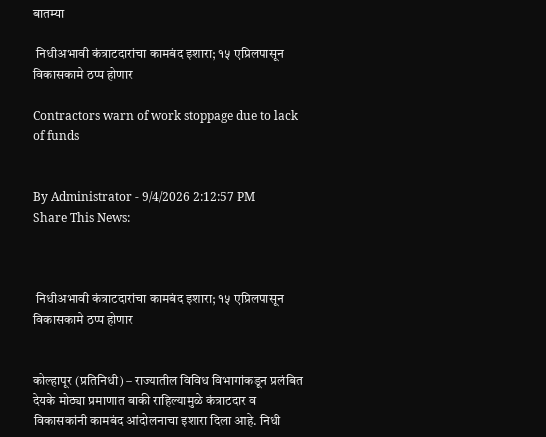बातम्या

 निधीअभावी कंत्राटदारांचा कामबंद इशारा; १५ एप्रिलपासून विकासकामे ठप्प होणार

Contractors warn of work stoppage due to lack of funds


By Administrator - 9/4/2026 2:12:57 PM
Share This News:



 निधीअभावी कंत्राटदारांचा कामबंद इशारा; १५ एप्रिलपासून विकासकामे ठप्प होणार


कोल्हापूर (प्रतिनिधी) – राज्यातील विविध विभागांकडून प्रलंबित देयके मोठ्या प्रमाणात बाकी राहिल्यामुळे कंत्राटदार व विकासकांनी कामबंद आंदोलनाचा इशारा दिला आहे. निधी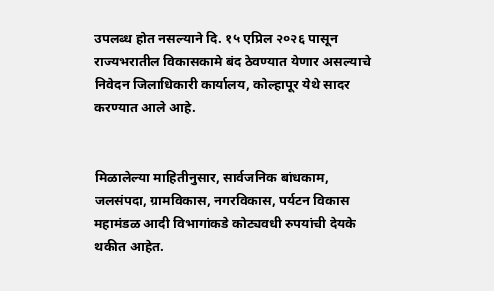उपलब्ध होत नसल्याने दि. १५ एप्रिल २०२६ पासून राज्यभरातील विकासकामे बंद ठेवण्यात येणार असल्याचे निवेदन जिलाधिकारी कार्यालय, कोल्हापूर येथे सादर करण्यात आले आहे.


मिळालेल्या माहितीनुसार, सार्वजनिक बांधकाम, जलसंपदा, ग्रामविकास, नगरविकास, पर्यटन विकास महामंडळ आदी विभागांकडे कोट्यवधी रुपयांची देयके थकीत आहेत.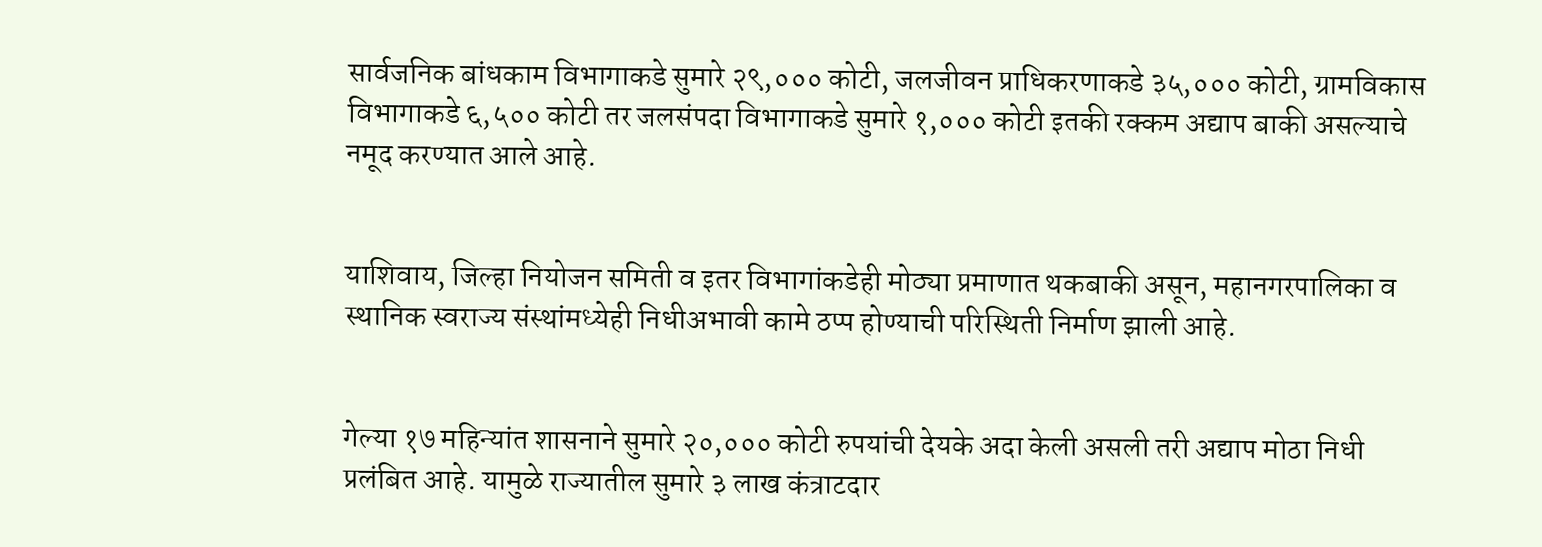सार्वजनिक बांधकाम विभागाकडे सुमारे २९,००० कोटी, जलजीवन प्राधिकरणाकडे ३५,००० कोटी, ग्रामविकास विभागाकडे ६,५०० कोटी तर जलसंपदा विभागाकडे सुमारे १,००० कोटी इतकी रक्कम अद्याप बाकी असल्याचे नमूद करण्यात आले आहे.


याशिवाय, जिल्हा नियोजन समिती व इतर विभागांकडेही मोठ्या प्रमाणात थकबाकी असून, महानगरपालिका व स्थानिक स्वराज्य संस्थांमध्येही निधीअभावी कामे ठप्प होण्याची परिस्थिती निर्माण झाली आहे.


गेल्या १७ महिन्यांत शासनाने सुमारे २०,००० कोटी रुपयांची देयके अदा केली असली तरी अद्याप मोठा निधी प्रलंबित आहे. यामुळे राज्यातील सुमारे ३ लाख कंत्राटदार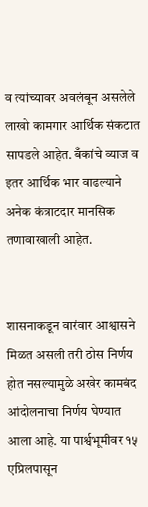व त्यांच्यावर अवलंबून असलेले लाखो कामगार आर्थिक संकटात सापडले आहेत. बँकांचे व्याज व इतर आर्थिक भार वाढल्याने अनेक कंत्राटदार मानसिक तणावाखाली आहेत.


शासनाकडून वारंवार आश्वासने मिळत असली तरी ठोस निर्णय होत नसल्यामुळे अखेर कामबंद आंदोलनाचा निर्णय घेण्यात आला आहे. या पार्श्वभूमीवर १५ एप्रिलपासून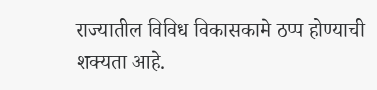राज्यातील विविध विकासकामे ठप्प होण्याची शक्यता आहे.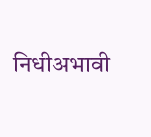निधीअभावी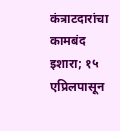कंत्राटदारांचा कामबंद इशारा; १५ एप्रिलपासून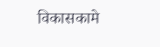विकासकामे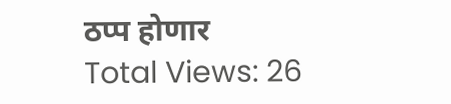ठप्प होणार
Total Views: 26